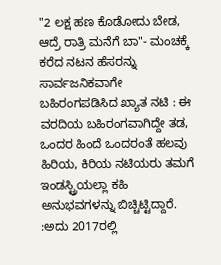"2 ಲಕ್ಷ ಹಣ ಕೊಡೋದು ಬೇಡ, ಆದ್ರೆ ರಾತ್ರಿ ಮನೆಗೆ ಬಾ"- ಮಂಚಕ್ಕೆ ಕರೆದ ನಟನ ಹೆಸರನ್ನು ಸಾರ್ವಜನಿಕವಾಗೇ ಬಹಿರಂಗಪಡಿಸಿದ ಖ್ಯಾತ ನಟಿ : ಈ ವರದಿಯ ಬಹಿರಂಗವಾಗಿದ್ದೇ ತಡ, ಒಂದರ ಹಿಂದೆ ಒಂದರಂತೆ ಹಲವು ಹಿರಿಯ, ಕಿರಿಯ ನಟಿಯರು ತಮಗೆ ಇಂಡಸ್ಟ್ರಿಯಲ್ಲಾ ಕಹಿ ಅನುಭವಗಳನ್ನು ಬಿಚ್ಚಿಟ್ಟಿದ್ದಾರೆ. :ಅದು 2017ರಲ್ಲಿ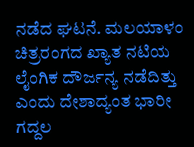ನಡೆದ ಘಟನೆ. ಮಲಯಾಳಂ ಚಿತ್ರರಂಗದ ಖ್ಯಾತ ನಟಿಯ ಲೈಂಗಿಕ ದೌರ್ಜನ್ಯ ನಡೆದಿತ್ತು ಎಂದು ದೇಶಾದ್ಯಂತ ಭಾರೀ ಗದ್ದಲ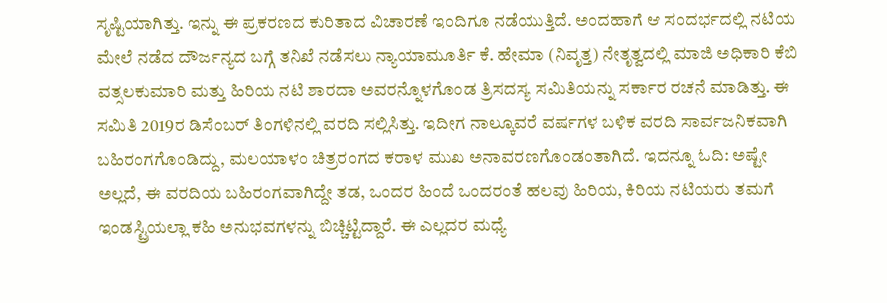ಸೃಷ್ಟಿಯಾಗಿತ್ತು. ಇನ್ನು ಈ ಪ್ರಕರಣದ ಕುರಿತಾದ ವಿಚಾರಣೆ ಇಂದಿಗೂ ನಡೆಯುತ್ತಿದೆ. ಅಂದಹಾಗೆ ಆ ಸಂದರ್ಭದಲ್ಲಿ ನಟಿಯ ಮೇಲೆ ನಡೆದ ದೌರ್ಜನ್ಯದ ಬಗ್ಗೆ ತನಿಖೆ ನಡೆಸಲು ನ್ಯಾಯಾಮೂರ್ತಿ ಕೆ. ಹೇಮಾ (ನಿವೃತ್ತ) ನೇತೃತ್ವದಲ್ಲಿ ಮಾಜಿ ಅಧಿಕಾರಿ ಕೆಬಿ ವತ್ಸಲಕುಮಾರಿ ಮತ್ತು ಹಿರಿಯ ನಟಿ ಶಾರದಾ ಅವರನ್ನೊಳಗೊಂಡ ತ್ರಿಸದಸ್ಯ ಸಮಿತಿಯನ್ನು ಸರ್ಕಾರ ರಚನೆ ಮಾಡಿತ್ತು. ಈ ಸಮಿತಿ 2019ರ ಡಿಸೆಂಬರ್ ತಿಂಗಳಿನಲ್ಲಿ ವರದಿ ಸಲ್ಲಿಸಿತ್ತು. ಇದೀಗ ನಾಲ್ಕೂವರೆ ವರ್ಷಗಳ ಬಳಿಕ ವರದಿ ಸಾರ್ವಜನಿಕವಾಗಿ ಬಹಿರಂಗಗೊಂಡಿದ್ದು, ಮಲಯಾಳಂ ಚಿತ್ರರಂಗದ ಕರಾಳ ಮುಖ ಅನಾವರಣಗೊಂಡಂತಾಗಿದೆ. ಇದನ್ನೂ ಓದಿ: ಅಷ್ಟೇ ಅಲ್ಲದೆ, ಈ ವರದಿಯ ಬಹಿರಂಗವಾಗಿದ್ದೇ ತಡ, ಒಂದರ ಹಿಂದೆ ಒಂದರಂತೆ ಹಲವು ಹಿರಿಯ, ಕಿರಿಯ ನಟಿಯರು ತಮಗೆ ಇಂಡಸ್ಟ್ರಿಯಲ್ಲಾ ಕಹಿ ಅನುಭವಗಳನ್ನು ಬಿಚ್ಚಿಟ್ಟಿದ್ದಾರೆ. ಈ ಎಲ್ಲದರ ಮಧ್ಯೆ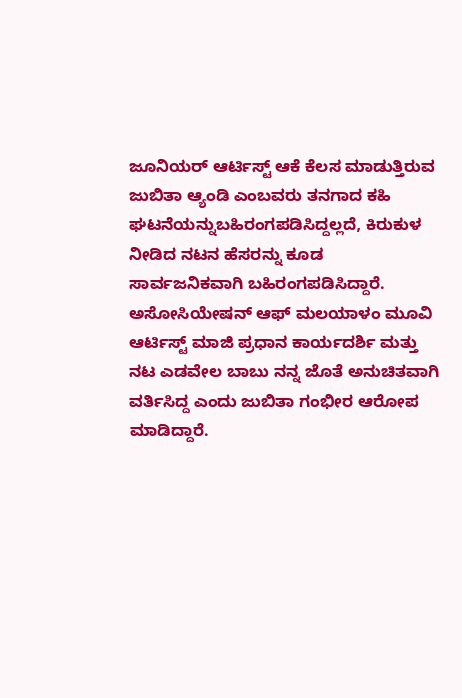ಜೂನಿಯರ್ ಆರ್ಟಿಸ್ಟ್ ಆಕೆ ಕೆಲಸ ಮಾಡುತ್ತಿರುವ ಜುಬಿತಾ ಆ್ಯಂಡಿ ಎಂಬವರು ತನಗಾದ ಕಹಿ ಘಟನೆಯನ್ನುಬಹಿರಂಗಪಡಿಸಿದ್ದಲ್ಲದೆ, ಕಿರುಕುಳ ನೀಡಿದ ನಟನ ಹೆಸರನ್ನು ಕೂಡ ಸಾರ್ವಜನಿಕವಾಗಿ ಬಹಿರಂಗಪಡಿಸಿದ್ದಾರೆ. ಅಸೋಸಿಯೇಷನ್ ಆಫ್ ಮಲಯಾಳಂ ಮೂವಿ ಆರ್ಟಿಸ್ಟ್ ಮಾಜಿ ಪ್ರಧಾನ ಕಾರ್ಯದರ್ಶಿ ಮತ್ತು ನಟ ಎಡವೇಲ ಬಾಬು ನನ್ನ ಜೊತೆ ಅನುಚಿತವಾಗಿ ವರ್ತಿಸಿದ್ದ ಎಂದು ಜುಬಿತಾ ಗಂಭೀರ ಆರೋಪ ಮಾಡಿದ್ದಾರೆ.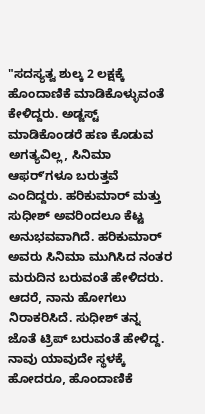"ಸದಸ್ಯತ್ವ ಶುಲ್ಕ 2 ಲಕ್ಷಕ್ಕೆ ಹೊಂದಾಣಿಕೆ ಮಾಡಿಕೊಳ್ಳುವಂತೆ ಕೇಳಿದ್ದರು. ಅಡ್ಜಸ್ಟ್ ಮಾಡಿಕೊಂಡರೆ ಹಣ ಕೊಡುವ ಅಗತ್ಯವಿಲ್ಲ, ಸಿನಿಮಾ ಆಫರ್‌ʼಗಳೂ ಬರುತ್ತವೆ ಎಂದಿದ್ದರು. ಹರಿಕುಮಾರ್ ಮತ್ತು ಸುಧೀಶ್ ಅವರಿಂದಲೂ ಕೆಟ್ಟ ಅನುಭವವಾಗಿದೆ. ಹರಿಕುಮಾರ್ ಅವರು ಸಿನಿಮಾ ಮುಗಿಸಿದ ನಂತರ ಮರುದಿನ ಬರುವಂತೆ ಹೇಳಿದರು. ಆದರೆ, ನಾನು ಹೋಗಲು ನಿರಾಕರಿಸಿದೆ. ಸುಧೀಶ್ ತನ್ನ ಜೊತೆ ಟ್ರಿಪ್‌ ಬರುವಂತೆ ಹೇಳಿದ್ದ. ನಾವು ಯಾವುದೇ ಸ್ಥಳಕ್ಕೆ ಹೋದರೂ, ಹೊಂದಾಣಿಕೆ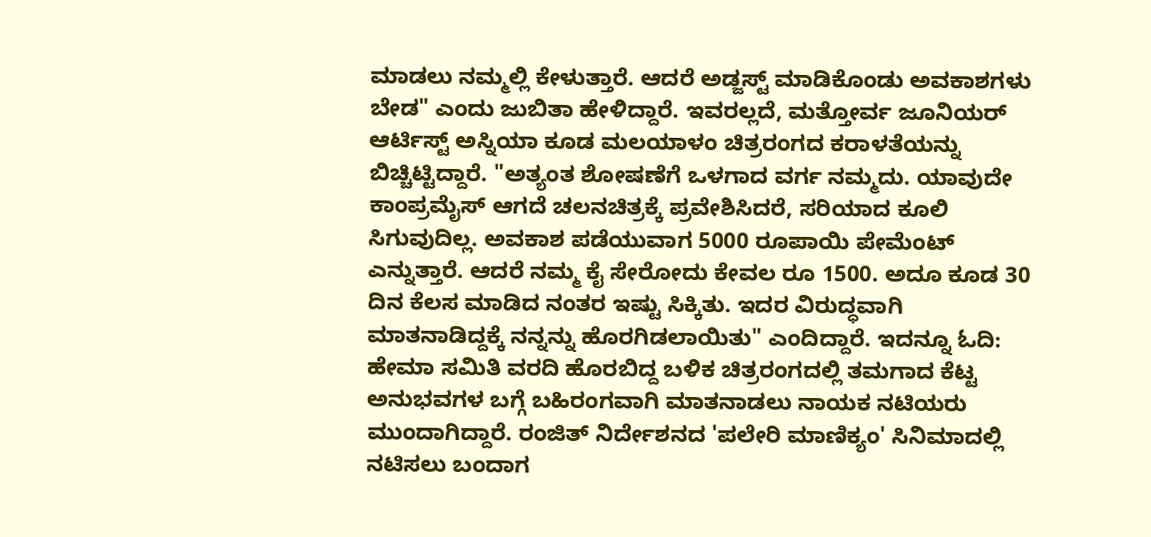ಮಾಡಲು ನಮ್ಮಲ್ಲಿ ಕೇಳುತ್ತಾರೆ. ಆದರೆ ಅಡ್ಜಸ್ಟ್ ಮಾಡಿಕೊಂಡು ಅವಕಾಶಗಳು ಬೇಡ" ಎಂದು ಜುಬಿತಾ ಹೇಳಿದ್ದಾರೆ. ಇವರಲ್ಲದೆ, ಮತ್ತೋರ್ವ ಜೂನಿಯರ್ ಆರ್ಟಿಸ್ಟ್ ಅಸ್ನಿಯಾ ಕೂಡ ಮಲಯಾಳಂ ಚಿತ್ರರಂಗದ ಕರಾಳತೆಯನ್ನು ಬಿಚ್ಚಿಟ್ಟಿದ್ದಾರೆ. "ಅತ್ಯಂತ ಶೋಷಣೆಗೆ ಒಳಗಾದ ವರ್ಗ ನಮ್ಮದು. ಯಾವುದೇ ಕಾಂಪ್ರಮೈಸ್‌ ಆಗದೆ ಚಲನಚಿತ್ರಕ್ಕೆ ಪ್ರವೇಶಿಸಿದರೆ, ಸರಿಯಾದ ಕೂಲಿ ಸಿಗುವುದಿಲ್ಲ. ಅವಕಾಶ ಪಡೆಯುವಾಗ 5000 ರೂಪಾಯಿ ಪೇಮೆಂಟ್‌ ಎನ್ನುತ್ತಾರೆ. ಆದರೆ ನಮ್ಮ ಕೈ ಸೇರೋದು ಕೇವಲ ರೂ 1500. ಅದೂ ಕೂಡ 30 ದಿನ ಕೆಲಸ ಮಾಡಿದ ನಂತರ ಇಷ್ಟು ಸಿಕ್ಕಿತು. ಇದರ ವಿರುದ್ಧವಾಗಿ ಮಾತನಾಡಿದ್ದಕ್ಕೆ ನನ್ನನ್ನು ಹೊರಗಿಡಲಾಯಿತು" ಎಂದಿದ್ದಾರೆ. ಇದನ್ನೂ ಓದಿ: ಹೇಮಾ ಸಮಿತಿ ವರದಿ ಹೊರಬಿದ್ದ ಬಳಿಕ ಚಿತ್ರರಂಗದಲ್ಲಿ ತಮಗಾದ ಕೆಟ್ಟ ಅನುಭವಗಳ ಬಗ್ಗೆ ಬಹಿರಂಗವಾಗಿ ಮಾತನಾಡಲು ನಾಯಕ ನಟಿಯರು ಮುಂದಾಗಿದ್ದಾರೆ. ರಂಜಿತ್ ನಿರ್ದೇಶನದ 'ಪಲೇರಿ ಮಾಣಿಕ್ಯಂ' ಸಿನಿಮಾದಲ್ಲಿ ನಟಿಸಲು ಬಂದಾಗ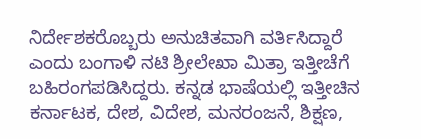ನಿರ್ದೇಶಕರೊಬ್ಬರು ಅನುಚಿತವಾಗಿ ವರ್ತಿಸಿದ್ದಾರೆ ಎಂದು ಬಂಗಾಳಿ ನಟಿ ಶ್ರೀಲೇಖಾ ಮಿತ್ರಾ ಇತ್ತೀಚೆಗೆ ಬಹಿರಂಗಪಡಿಸಿದ್ದರು. ಕನ್ನಡ ಭಾಷೆಯಲ್ಲಿ ಇತ್ತೀಚಿನ ಕರ್ನಾಟಕ, ದೇಶ, ವಿದೇಶ, ಮನರಂಜನೆ, ಶಿಕ್ಷಣ,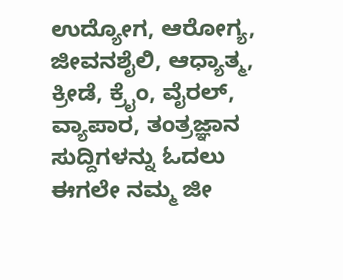ಉದ್ಯೋಗ, ಆರೋಗ್ಯ, ಜೀವನಶೈಲಿ, ಆಧ್ಯಾತ್ಮ, ಕ್ರೀಡೆ, ಕ್ರೈಂ, ವೈರಲ್, ವ್ಯಾಪಾರ, ತಂತ್ರಜ್ಞಾನ ಸುದ್ದಿಗಳನ್ನು ಓದಲು ಈಗಲೇ ನಮ್ಮ ಜೀ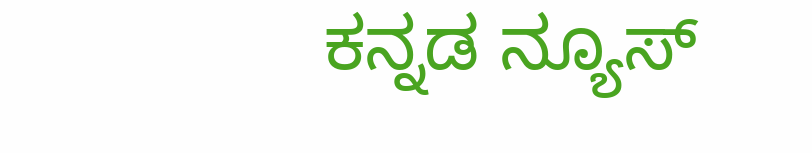ಕನ್ನಡ ನ್ಯೂಸ್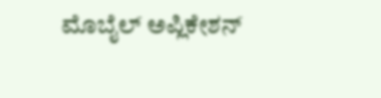ಮೊಬೈಲ್ ಅಪ್ಲಿಕೇಶನ್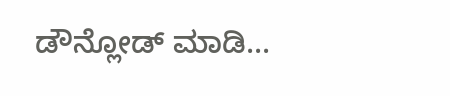ಡೌನ್ಲೋಡ್ ಮಾಡಿ...